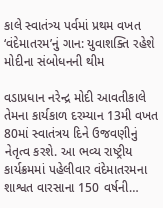કાલે સ્વાતંત્ર્ય પર્વમાં પ્રથમ વખત ‘વંદેમાતરમ’નું ગાન: યુવાશક્તિ રહેશે મોદીના સંબોધનની થીમ

વડાપ્રધાન નરેન્દ્ર મોદી આવતીકાલે તેમના કાર્યકાળ દરમ્યાન 13મી વખત 80માં સ્વાતંત્રય દિને ઉજવણીનું નેતૃત્વ કરશે. આ ભવ્ય રાષ્ટ્રીય કાર્યક્રમમાં પહેલીવાર વંદેમાતરમના શાશ્વત વારસાના 150 વર્ષની…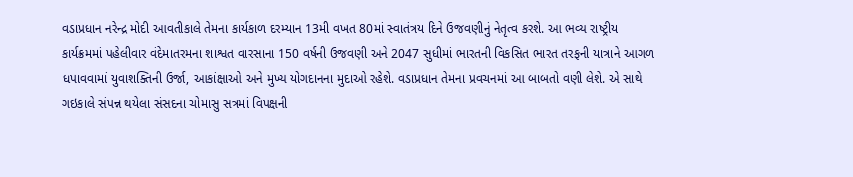વડાપ્રધાન નરેન્દ્ર મોદી આવતીકાલે તેમના કાર્યકાળ દરમ્યાન 13મી વખત 80માં સ્વાતંત્રય દિને ઉજવણીનું નેતૃત્વ કરશે. આ ભવ્ય રાષ્ટ્રીય કાર્યક્રમમાં પહેલીવાર વંદેમાતરમના શાશ્વત વારસાના 150 વર્ષની ઉજવણી અને 2047 સુધીમાં ભારતની વિકસિત ભારત તરફની યાત્રાને આગળ ધપાવવામાં યુવાશક્તિની ઉર્જા, આકાંક્ષાઓ અને મુખ્ય યોગદાનના મુદાઓ રહેશે. વડાપ્રધાન તેમના પ્રવચનમાં આ બાબતો વણી લેશે. એ સાથે ગઇકાલે સંપન્ન થયેલા સંસદના ચોમાસુ સત્રમાં વિપક્ષની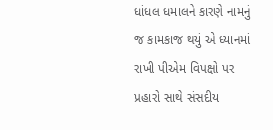ધાંધલ ધમાલને કારણે નામનું જ કામકાજ થયું એ ધ્યાનમાં રાખી પીએમ વિપક્ષો પર પ્રહારો સાથે સંસદીય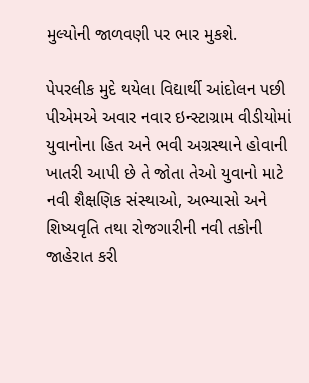મુલ્યોની જાળવણી પર ભાર મુકશે.

પેપરલીક મુદે થયેલા વિદ્યાર્થી આંદોલન પછી પીએમએ અવાર નવાર ઇન્સ્ટાગ્રામ વીડીયોમાં યુવાનોના હિત અને ભવી અગ્રસ્થાને હોવાની ખાતરી આપી છે તે જોતા તેઓ યુવાનો માટે નવી શૈક્ષણિક સંસ્થાઓ, અભ્યાસો અને શિષ્યવૃતિ તથા રોજગારીની નવી તકોની જાહેરાત કરી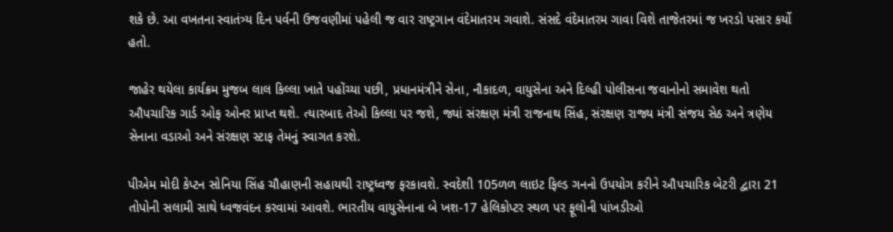શકે છે. આ વખતના સ્વાતંત્ર્ય દિન પર્વની ઉજવણીમાં પહેલી જ વાર રાષ્ટ્રગાન વંદેમાતરમ ગવાશે. સંસદે વંદેમાતરમ ગાવા વિશે તાજેતરમાં જ ખરડો પસાર કર્યો હતો.

જાહેર થયેલા કાર્યક્રમ મુજબ લાલ કિલ્લા ખાતે પહોંચ્યા પછી, પ્રધાનમંત્રીને સેના, નૌકાદળ, વાયુસેના અને દિલ્હી પોલીસના જવાનોનો સમાવેશ થતો ઔપચારિક ગાર્ડ ઓફ ઓનર પ્રાપ્ત થશે. ત્યારબાદ તેઓ કિલ્લા પર જશે, જ્યાં સંરક્ષણ મંત્રી રાજનાથ સિંહ, સંરક્ષણ રાજ્ય મંત્રી સંજય સેઠ અને ત્રણેય સેનાના વડાઓ અને સંરક્ષણ સ્ટાફ તેમનું સ્વાગત કરશે.

પીએમ મોદી કેપ્ટન સોનિયા સિંહ ચૌહાણની સહાયથી રાષ્ટ્રધ્વજ ફરકાવશે. સ્વદેશી 105ળળ લાઇટ ફિલ્ડ ગનનો ઉપયોગ કરીને ઔપચારિક બેટરી દ્વારા 21 તોપોની સલામી સાથે ધ્વજવંદન કરવામાં આવશે. ભારતીય વાયુસેનાના બે ખશ-17 હેલિકોપ્ટર સ્થળ પર ફૂલોની પાંખડીઓ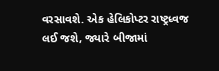વરસાવશે. એક હેલિકોપ્ટર રાષ્ટ્રધ્વજ લઈ જશે, જ્યારે બીજામાં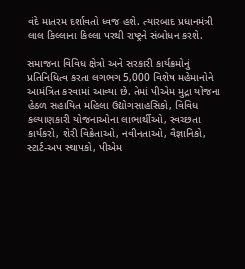વંદે માતરમ દર્શાવતો ધ્વજ હશે. ત્યારબાદ પ્રધાનમંત્રી લાલ કિલ્લાના કિલ્લા પરથી રાષ્ટ્રને સંબોધન કરશે.

સમાજના વિવિધ ક્ષેત્રો અને સરકારી કાર્યક્રમોનું પ્રતિનિધિત્વ કરતા લગભગ 5,000 વિશેષ મહેમાનોને આમંત્રિત કરવામાં આવ્યા છે. તેમાં પીએમ મુદ્રા યોજના હેઠળ સહાયિત મહિલા ઉદ્યોગસાહસિકો, વિવિધ કલ્યાણકારી યોજનાઓના લાભાર્થીઓ, સ્વચ્છતા કાર્યકરો, શેરી વિક્રેતાઓ, નવીનતાઓ, વૈજ્ઞાનિકો, સ્ટાર્ટ-અપ સ્થાપકો, પીએમ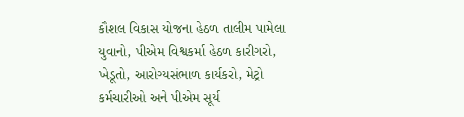કૌશલ વિકાસ યોજના હેઠળ તાલીમ પામેલા યુવાનો, પીએમ વિશ્વકર્મા હેઠળ કારીગરો, ખેડૂતો, આરોગ્યસંભાળ કાર્યકરો, મેટ્રો કર્મચારીઓ અને પીએમ સૂર્ય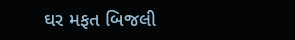ઘર મફત બિજલી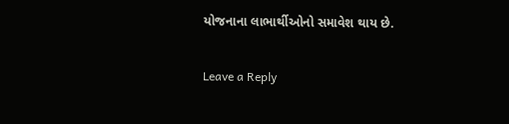યોજનાના લાભાર્થીઓનો સમાવેશ થાય છે.

Leave a Reply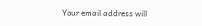Your email address will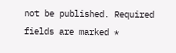not be published. Required fields are marked *